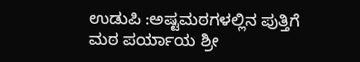ಉಡುಪಿ :ಅಷ್ಟಮಠಗಳಲ್ಲಿನ ಪುತ್ತಿಗೆ ಮಠ ಪರ್ಯಾಯ ಶ್ರೀ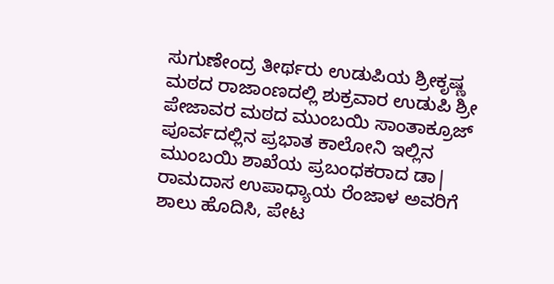ಸುಗುಣೇಂದ್ರ ತೀರ್ಥರು ಉಡುಪಿಯ ಶ್ರೀಕೃಷ್ಣ ಮಠದ ರಾಜಾಂಣದಲ್ಲಿ ಶುಕ್ರವಾರ ಉಡುಪಿ ಶ್ರೀ ಪೇಜಾವರ ಮಠದ ಮುಂಬಯಿ ಸಾಂತಾಕ್ರೂಜ್ ಪೂರ್ವದಲ್ಲಿನ ಪ್ರಭಾತ ಕಾಲೋನಿ ಇಲ್ಲಿನ ಮುಂಬಯಿ ಶಾಖೆಯ ಪ್ರಬಂಧಕರಾದ ಡಾ| ರಾಮದಾಸ ಉಪಾಧ್ಯಾಯ ರೆಂಜಾಳ ಅವರಿಗೆ ಶಾಲು ಹೊದಿಸಿ, ಪೇಟ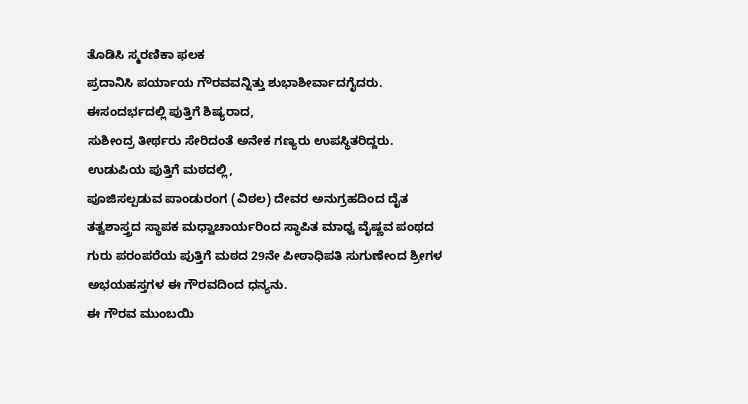ತೊಡಿಸಿ ಸ್ಮರಣಿಕಾ ಫಲಕ
ಪ್ರದಾನಿಸಿ ಪರ್ಯಾಯ ಗೌರವವನ್ನಿತ್ತು ಶುಭಾಶೀರ್ವಾದಗೈದರು.
ಈಸಂದರ್ಭದಲ್ಲಿ ಪುತ್ತಿಗೆ ಶಿಷ್ಯರಾದ,
ಸುಶೀಂದ್ರ ತೀರ್ಥರು ಸೇರಿದಂತೆ ಅನೇಕ ಗಣ್ಯರು ಉಪಸ್ಥಿತರಿದ್ದರು.
ಉಡುಪಿಯ ಪುತ್ತಿಗೆ ಮಠದಲ್ಲಿ,
ಪೂಜಿಸಲ್ಪಡುವ ಪಾಂಡುರಂಗ (ವಿಠಲ) ದೇವರ ಅನುಗ್ರಹದಿಂದ ದೈತ ತತ್ವಶಾಸ್ತ್ರದ ಸ್ಥಾಪಕ ಮಧ್ವಾಚಾರ್ಯರಿಂದ ಸ್ಥಾಪಿತ ಮಾಧ್ವ ವೈಷ್ಣವ ಪಂಥದ ಗುರು ಪರಂಪರೆಯ ಪುತ್ತಿಗೆ ಮಠದ 29ನೇ ಪೀಠಾಧಿಪತಿ ಸುಗುಣೇಂದ ಶ್ರೀಗಳ ಅಭಯಹಸ್ತಗಳ ಈ ಗೌರವದಿಂದ ಧನ್ಯನು.
ಈ ಗೌರವ ಮುಂಬಯಿ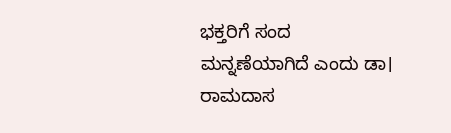ಭಕ್ತರಿಗೆ ಸಂದ ಮನ್ನಣೆಯಾಗಿದೆ ಎಂದು ಡಾ। ರಾಮದಾಸ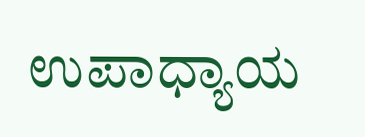ಉಪಾಧ್ಯಾಯ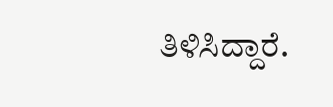ತಿಳಿಸಿದ್ದಾರೆ.